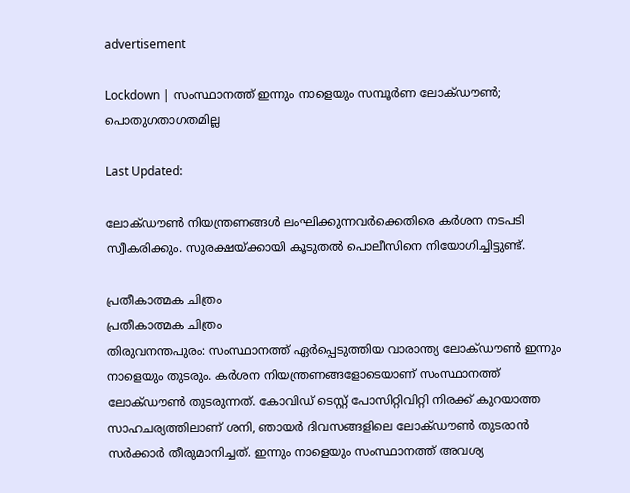advertisement

Lockdown | സംസ്ഥാനത്ത് ഇന്നും നാളെയും സമ്പൂർണ ലോക്ഡൗണ്‍; പൊതുഗതാഗതമില്ല

Last Updated:

ലോക്ഡൗണ്‍ നിയന്ത്രണങ്ങള്‍ ലംഘിക്കുന്നവര്‍ക്കെതിരെ കർശന നടപടി സ്വീകരിക്കും. സുരക്ഷയ്ക്കായി കൂടുതൽ പൊലീസിനെ നിയോഗിച്ചിട്ടുണ്ട്.

പ്രതീകാത്മക ചിത്രം
പ്രതീകാത്മക ചിത്രം
തിരുവനന്തപുരം: സംസ്ഥാനത്ത് ഏർപ്പെടുത്തിയ വാരാന്ത്യ ലോക്ഡൗണ്‍ ഇന്നും നാളെയും തുടരും. കർശന നിയന്ത്രണങ്ങളോടെയാണ് സംസ്ഥാനത്ത് ലോക്ഡൗണ്‍ തുടരുന്നത്. കോവിഡ് ടെസ്റ്റ് പോസിറ്റിവിറ്റി നിരക്ക് കുറയാത്ത സാഹചര്യത്തിലാണ് ശനി, ഞായർ ദിവസങ്ങളിലെ ലോക്ഡൗണ്‍ തുടരാൻ സർക്കാർ തീരുമാനിച്ചത്. ഇന്നും നാളെയും സംസ്ഥാനത്ത് അവശ്യ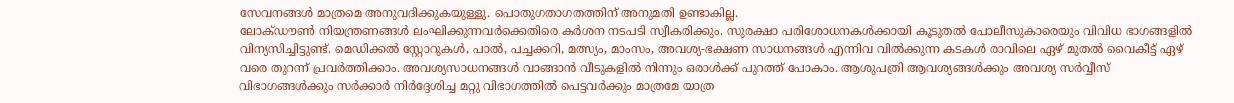സേവനങ്ങൾ മാത്രമെ അനുവദിക്കുകയുള്ളു. പൊതുഗതാഗതത്തിന് അനുമതി ഉണ്ടാകില്ല.
ലോക്ഡൗണ്‍ നിയന്ത്രണങ്ങള്‍ ലംഘിക്കുന്നവര്‍ക്കെതിരെ കർശന നടപടി സ്വീകരിക്കും. സുരക്ഷാ പരിശോധനകള്‍ക്കായി കൂടുതല്‍ പോലീസുകാരെയും വിവിധ ഭാഗങ്ങളിൽ വിന്യസിച്ചിട്ടുണ്ട്. മെഡിക്കല്‍ സ്റ്റോറുകള്‍, പാല്‍, പച്ചക്കറി, മത്സ്യം, മാംസം, അവശ്യ-ഭക്ഷണ സാധനങ്ങള്‍ എന്നിവ വില്‍ക്കുന്ന കടകള്‍ രാവിലെ ഏഴ് മുതല്‍ വൈകീട്ട് ഏഴ് വരെ തുറന്ന് പ്രവര്‍ത്തിക്കാം. അവശ്യസാധനങ്ങള്‍ വാങ്ങാന്‍ വീടുകളില്‍ നിന്നും ഒരാള്‍ക്ക് പുറത്ത് പോകാം. ആശുപത്രി ആവശ്യങ്ങള്‍ക്കും അവശ്യ സര്‍വ്വീസ് വിഭാഗങ്ങള്‍ക്കും സര്‍ക്കാര്‍ നിര്‍ദ്ദേശിച്ച മറ്റു വിഭാഗത്തില്‍ പെട്ടവര്‍ക്കും മാത്രമേ യാത്ര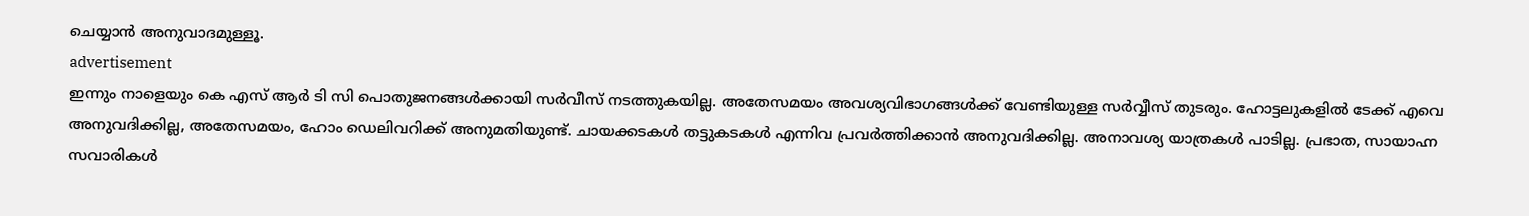ചെയ്യാന്‍ അനുവാദമുള്ളൂ.
advertisement
ഇന്നും നാളെയും കെ എസ്‌ ആര്‍ ടി സി പൊതുജനങ്ങൾക്കായി സർവീസ് നടത്തുകയില്ല. അതേസമയം അവശ്യവിഭാഗങ്ങള്‍ക്ക് വേണ്ടിയുള്ള സര്‍വ്വീസ് തുടരും. ഹോട്ടലുകളില്‍ ടേക്ക് എവെ അനുവദിക്കില്ല, അതേസമയം, ഹോം ഡെലിവറിക്ക് അനുമതിയുണ്ട്. ചായക്കടകള്‍ തട്ടുകടകള്‍ എന്നിവ പ്രവര്‍ത്തിക്കാന്‍ അനുവദിക്കില്ല. അനാവശ്യ യാത്രകള്‍ പാടില്ല. പ്രഭാത, സായാഹ്ന സവാരികള്‍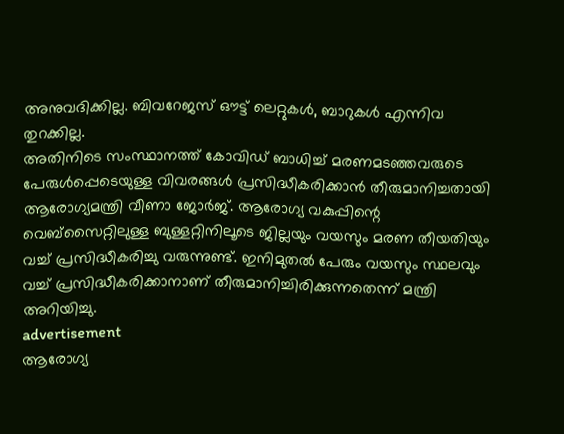അനുവദിക്കില്ല. ബിവറേജസ് ഔട്ട് ലെറ്റുകള്‍, ബാറുകള്‍ എന്നിവ തുറക്കില്ല.
അതിനിടെ സംസ്ഥാനത്ത് കോവിഡ് ബാധിച്ച് മരണമടഞ്ഞവരുടെ പേരുള്‍പ്പെടെയുള്ള വിവരങ്ങള്‍ പ്രസിദ്ധീകരിക്കാന്‍ തീരുമാനിച്ചതായി ആരോഗ്യമന്ത്രി വീണാ ജോര്‍ജ്. ആരോഗ്യ വകുപ്പിന്റെ വെബ്സൈറ്റിലുള്ള ബുള്ളറ്റിനിലൂടെ ജില്ലയും വയസും മരണ തീയതിയും വച്ച് പ്രസിദ്ധീകരിച്ചു വരുന്നുണ്ട്. ഇനിമുതല്‍ പേരും വയസും സ്ഥലവും വച്ച് പ്രസിദ്ധീകരിക്കാനാണ് തീരുമാനിച്ചിരിക്കുന്നതെന്ന് മന്ത്രി അറിയിച്ചു.
advertisement
ആരോഗ്യ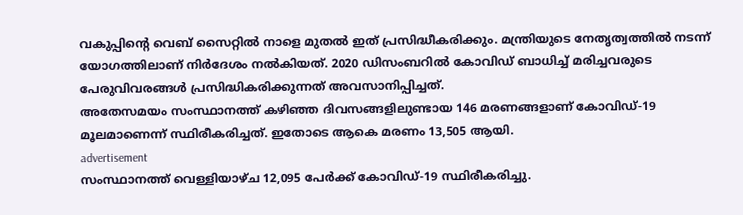വകുപ്പിന്റെ വെബ് സൈറ്റില്‍ നാളെ മുതല്‍ ഇത് പ്രസിദ്ധീകരിക്കും. മന്ത്രിയുടെ നേതൃത്വത്തില്‍ നടന്ന് യോഗത്തിലാണ് നിര്‍ദേശം നല്‍കിയത്. 2020 ഡിസംബറില്‍ കോവിഡ് ബാധിച്ച് മരിച്ചവരുടെ പേരുവിവരങ്ങള്‍ പ്രസിദ്ധികരിക്കുന്നത് അവസാനിപ്പിച്ചത്.
അതേസമയം സംസ്ഥാനത്ത് കഴിഞ്ഞ ദിവസങ്ങളിലുണ്ടായ 146 മരണങ്ങളാണ് കോവിഡ്-19 മൂലമാണെന്ന് സ്ഥിരീകരിച്ചത്. ഇതോടെ ആകെ മരണം 13,505 ആയി.
advertisement
സംസ്ഥാനത്ത് വെള്ളിയാഴ്ച 12,095 പേര്‍ക്ക് കോവിഡ്-19 സ്ഥിരീകരിച്ചു.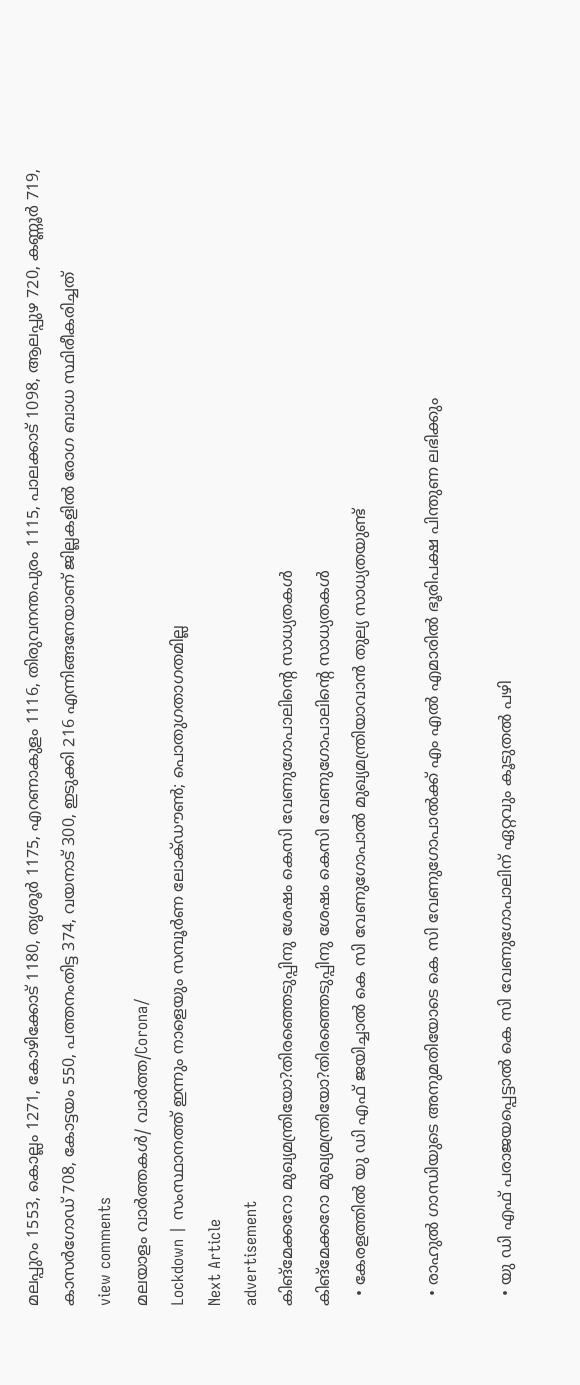മലപ്പുറം 1553, കൊല്ലം 1271, കോഴിക്കോട് 1180, തൃശൂര്‍ 1175, എറണാകുളം 1116, തിരുവനന്തപുരം 1115, പാലക്കാട് 1098, ആലപ്പുഴ 720, കണ്ണൂര്‍ 719, കാസര്‍ഗോഡ് 708, കോട്ടയം 550, പത്തനംതിട്ട 374, വയനാട് 300, ഇടുക്കി 216 എന്നിങ്ങനേയാണ് ജില്ലകളില്‍ രോഗ ബാധ സ്ഥിരീകരിച്ചത്
view comments
മലയാളം വാർത്തകൾ/ വാർത്ത/Corona/
Lockdown | സംസ്ഥാനത്ത് ഇന്നും നാളെയും സമ്പൂർണ ലോക്ഡൗണ്‍; പൊതുഗതാഗതമില്ല
Next Article
advertisement
കിങ്മേക്കറോ മുഖ്യമന്ത്രിയോ?തിരഞ്ഞെടുപ്പിനു ശേഷം കെസി വേണുഗോപാലിന്റെ സാധ്യതകൾ
കിങ്മേക്കറോ മുഖ്യമന്ത്രിയോ?തിരഞ്ഞെടുപ്പിനു ശേഷം കെസി വേണുഗോപാലിന്റെ സാധ്യതകൾ
  • കേരളത്തിൽ യു ഡി എഫ് ജയിച്ചാൽ കെ സി വേണുഗോപാൽ മുഖ്യമന്ത്രിയാവാൻ തുല്യ സാധ്യതയുണ്ട്

  • രാഹുൽ ഗാന്ധിയുടെ അനുമതിയോടെ കെ സി വേണുഗോപാൽക്ക് എം എൽ എമാരിൽ ഭൂരിപക്ഷ പിന്തുണ ലഭിക്കും

  • യു ഡി എഫ് പരാജയപ്പെട്ടാൽ കെ സി വേണുഗോപാലിന് ഏറ്റവും കൂടുതൽ പഴി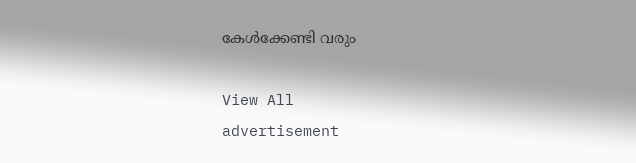കേൾക്കേണ്ടി വരും

View All
advertisement